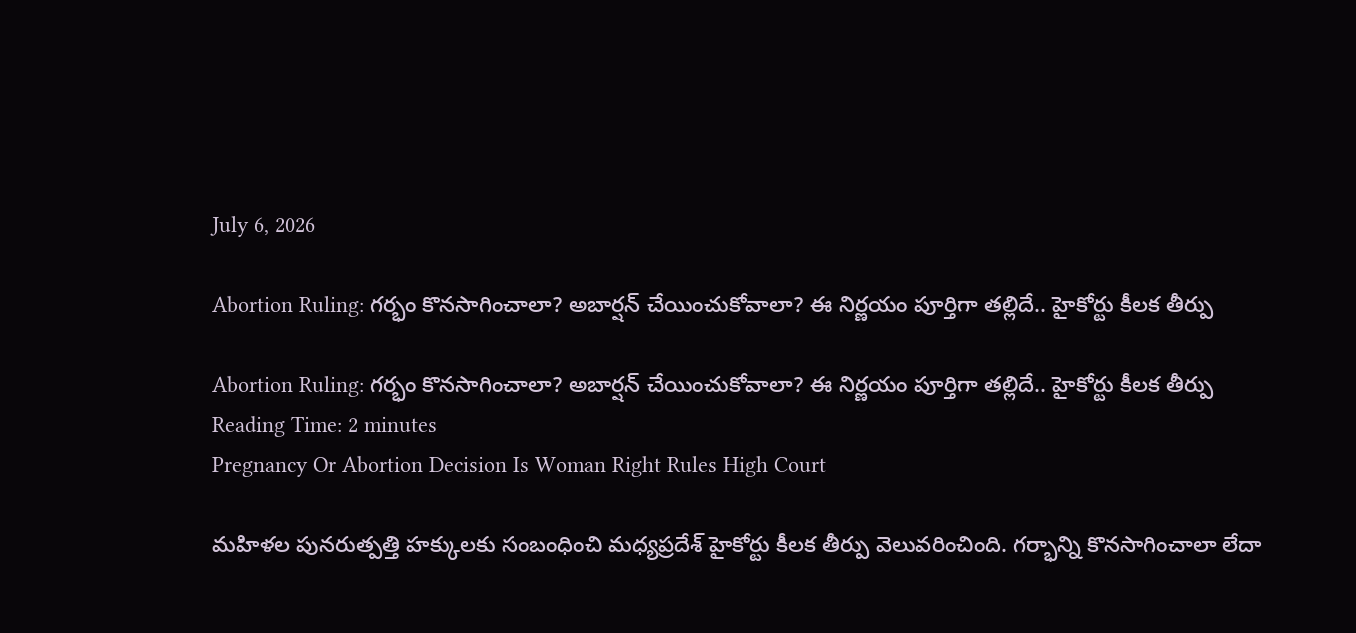July 6, 2026

Abortion Ruling: గర్భం కొనసాగించాలా? అబార్షన్ చేయించుకోవాలా? ఈ నిర్ణయం పూర్తిగా తల్లిదే.. హైకోర్టు కీలక తీర్పు

Abortion Ruling: గర్భం కొనసాగించాలా? అబార్షన్ చేయించుకోవాలా? ఈ నిర్ణయం పూర్తిగా తల్లిదే.. హైకోర్టు కీలక తీర్పు
Reading Time: 2 minutes
Pregnancy Or Abortion Decision Is Woman Right Rules High Court

మహిళల పునరుత్పత్తి హక్కులకు సంబంధించి మధ్యప్రదేశ్ హైకోర్టు కీలక తీర్పు వెలువరించింది. గర్భాన్ని కొనసాగించాలా లేదా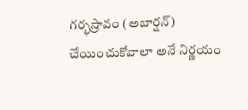గర్భస్రావం (అబార్షన్) చేయించుకోవాలా అనే నిర్ణయం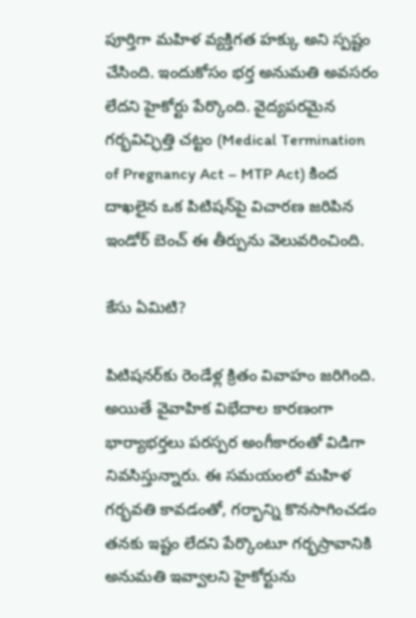పూర్తిగా మహిళ వ్యక్తిగత హక్కు అని స్పష్టం చేసింది. ఇందుకోసం భర్త అనుమతి అవసరం లేదని హైకోర్టు పేర్కొంది. వైద్యపరమైన గర్భవిచ్ఛిత్తి చట్టం (Medical Termination of Pregnancy Act – MTP Act) కింద దాఖలైన ఒక పిటిషన్‌పై విచారణ జరిపిన ఇండోర్ బెంచ్ ఈ తీర్పును వెలువరించింది.

కేసు ఏమిటి?

పిటిషనర్‌కు రెండేళ్ల క్రితం వివాహం జరిగింది. అయితే వైవాహిక విభేదాల కారణంగా భార్యాభర్తలు పరస్పర అంగీకారంతో విడిగా నివసిస్తున్నారు. ఈ సమయంలో మహిళ గర్భవతి కావడంతో, గర్భాన్ని కొనసాగించడం తనకు ఇష్టం లేదని పేర్కొంటూ గర్భస్రావానికి అనుమతి ఇవ్వాలని హైకోర్టును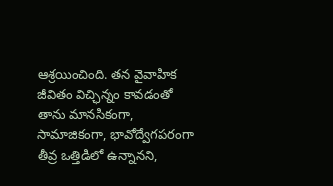ఆశ్రయించింది. తన వైవాహిక జీవితం విచ్ఛిన్నం కావడంతో తాను మానసికంగా, సామాజికంగా, భావోద్వేగపరంగా తీవ్ర ఒత్తిడిలో ఉన్నానని,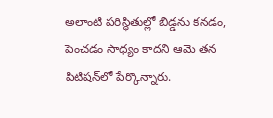అలాంటి పరిస్థితుల్లో బిడ్డను కనడం, పెంచడం సాధ్యం కాదని ఆమె తన పిటిషన్‌లో పేర్కొన్నారు.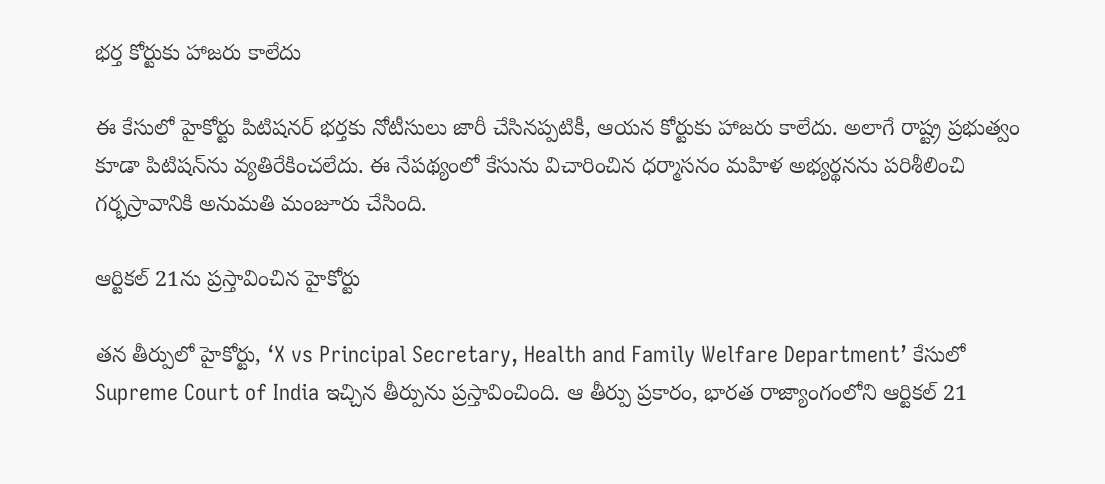భర్త కోర్టుకు హాజరు కాలేదు

ఈ కేసులో హైకోర్టు పిటిషనర్ భర్తకు నోటీసులు జారీ చేసినప్పటికీ, ఆయన కోర్టుకు హాజరు కాలేదు. అలాగే రాష్ట్ర ప్రభుత్వం కూడా పిటిషన్‌ను వ్యతిరేకించలేదు. ఈ నేపథ్యంలో కేసును విచారించిన ధర్మాసనం మహిళ అభ్యర్థనను పరిశీలించి గర్భస్రావానికి అనుమతి మంజూరు చేసింది.

ఆర్టికల్ 21ను ప్రస్తావించిన హైకోర్టు

తన తీర్పులో హైకోర్టు, ‘X vs Principal Secretary, Health and Family Welfare Department’ కేసులో Supreme Court of India ఇచ్చిన తీర్పును ప్రస్తావించింది. ఆ తీర్పు ప్రకారం, భారత రాజ్యాంగంలోని ఆర్టికల్ 21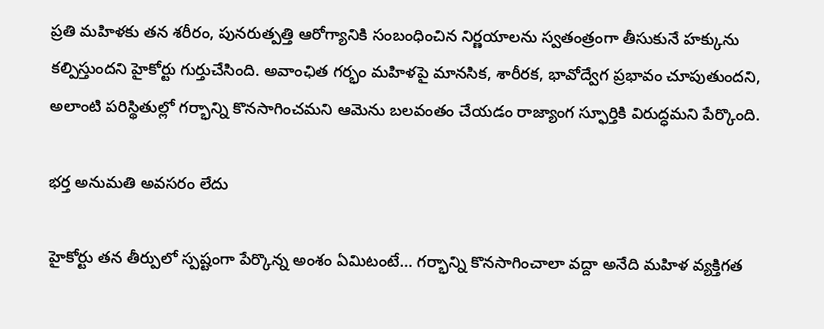ప్రతి మహిళకు తన శరీరం, పునరుత్పత్తి ఆరోగ్యానికి సంబంధించిన నిర్ణయాలను స్వతంత్రంగా తీసుకునే హక్కును కల్పిస్తుందని హైకోర్టు గుర్తుచేసింది. అవాంఛిత గర్భం మహిళపై మానసిక, శారీరక, భావోద్వేగ ప్రభావం చూపుతుందని, అలాంటి పరిస్థితుల్లో గర్భాన్ని కొనసాగించమని ఆమెను బలవంతం చేయడం రాజ్యాంగ స్ఫూర్తికి విరుద్ధమని పేర్కొంది.

భర్త అనుమతి అవసరం లేదు

హైకోర్టు తన తీర్పులో స్పష్టంగా పేర్కొన్న అంశం ఏమిటంటే… గర్భాన్ని కొనసాగించాలా వద్దా అనేది మహిళ వ్యక్తిగత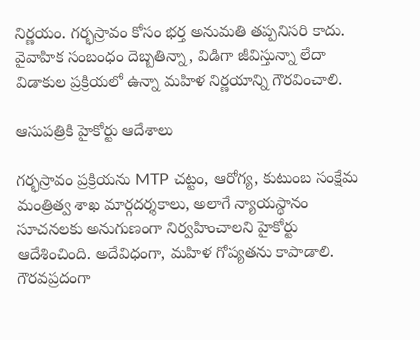నిర్ణయం. గర్భస్రావం కోసం భర్త అనుమతి తప్పనిసరి కాదు. వైవాహిక సంబంధం దెబ్బతిన్నా, విడిగా జీవిస్తున్నా లేదా విడాకుల ప్రక్రియలో ఉన్నా మహిళ నిర్ణయాన్ని గౌరవించాలి.

ఆసుపత్రికి హైకోర్టు ఆదేశాలు

గర్భస్రావం ప్రక్రియను MTP చట్టం, ఆరోగ్య, కుటుంబ సంక్షేమ మంత్రిత్వ శాఖ మార్గదర్శకాలు, అలాగే న్యాయస్థానం సూచనలకు అనుగుణంగా నిర్వహించాలని హైకోర్టు ఆదేశించింది. అదేవిధంగా, మహిళ గోప్యతను కాపాడాలి. గౌరవప్రదంగా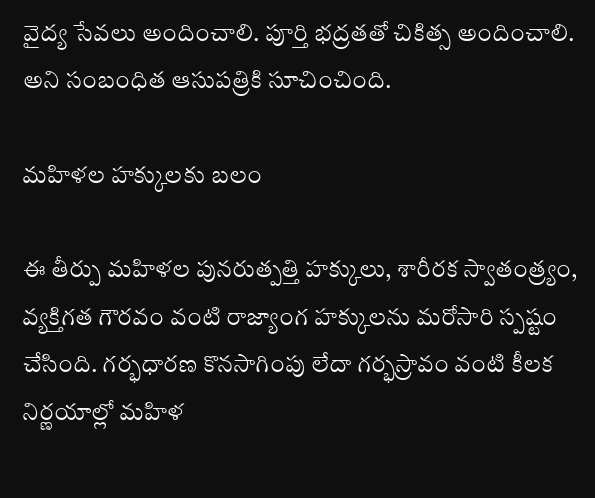వైద్య సేవలు అందించాలి. పూర్తి భద్రతతో చికిత్స అందించాలి. అని సంబంధిత ఆసుపత్రికి సూచించింది.

మహిళల హక్కులకు బలం

ఈ తీర్పు మహిళల పునరుత్పత్తి హక్కులు, శారీరక స్వాతంత్ర్యం, వ్యక్తిగత గౌరవం వంటి రాజ్యాంగ హక్కులను మరోసారి స్పష్టం చేసింది. గర్భధారణ కొనసాగింపు లేదా గర్భస్రావం వంటి కీలక నిర్ణయాల్లో మహిళ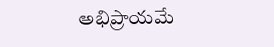అభిప్రాయమే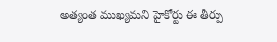అత్యంత ముఖ్యమని హైకోర్టు ఈ తీర్పు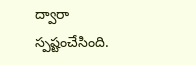ద్వారా స్పష్టంచేసింది.